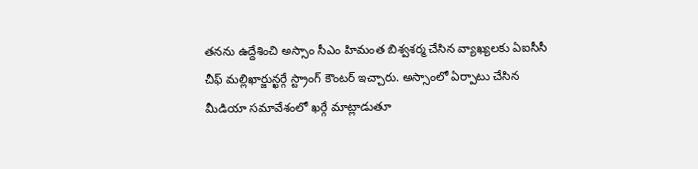తనను ఉద్దేశించి అస్సాం సీఎం హిమంత బిశ్వశర్మ చేసిన వ్యాఖ్యలకు ఏఐసీసీ చీఫ్ మల్లిఖార్జున్ఖర్గే స్ట్రాంగ్ కౌంటర్ ఇచ్చారు. అస్సాంలో ఏర్పాటు చేసిన మీడియా సమావేశంలో ఖర్గే మాట్లాడుతూ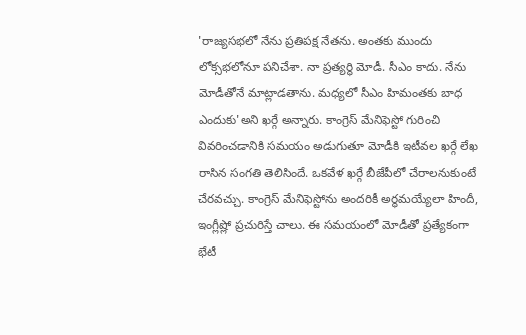'రాజ్యసభలో నేను ప్రతిపక్ష నేతను. అంతకు ముందు లోక్సభలోనూ పనిచేశా. నా ప్రత్యర్థి మోడీ. సీఎం కాదు. నేను మోడీతోనే మాట్లాడతాను. మధ్యలో సీఎం హిమంతకు బాధ ఎందుకు'అని ఖర్గే అన్నారు. కాంగ్రెస్ మేనిఫెస్టో గురించి వివరించడానికి సమయం అడుగుతూ మోడీకి ఇటీవల ఖర్గే లేఖ రాసిన సంగతి తెలిసిందే. ఒకవేళ ఖర్గే బీజేపీలో చేరాలనుకుంటే చేరవచ్చు. కాంగ్రెస్ మేనిఫెస్టోను అందరికీ అర్థమయ్యేలా హిందీ, ఇంగ్లీష్లో ప్రచురిస్తే చాలు. ఈ సమయంలో మోడీతో ప్రత్యేకంగా భేటీ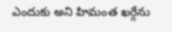ఎందుకు అని హిమంత ఖర్గేను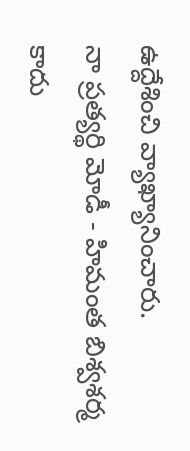ఉద్దేశించి వ్యాఖ్యానించారు.
నా ప్రత్యర్థి మోడీ - హిమంత బిశ్వశర్మ కాదు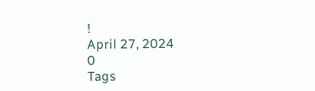!
April 27, 2024
0
Tags